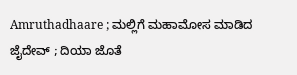Amruthadhaare ; ಮಲ್ಲಿಗೆ ಮಹಾಮೋಸ ಮಾಡಿದ ಜೈದೇವ್ ; ದಿಯಾ ಜೊತೆ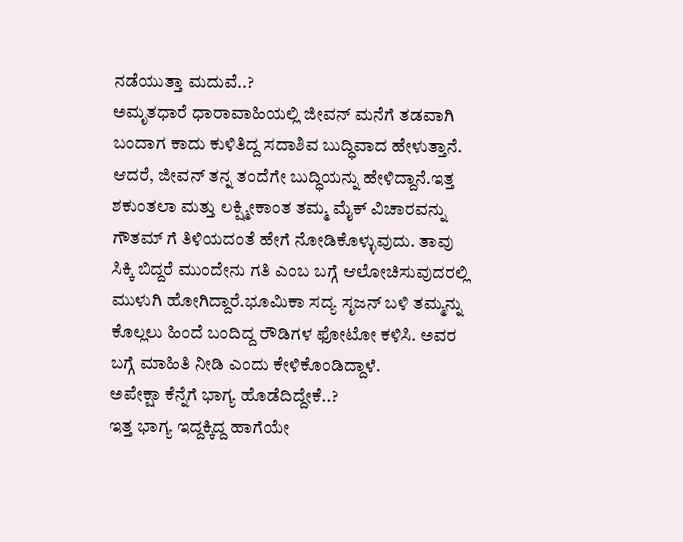ನಡೆಯುತ್ತಾ ಮದುವೆ..?
ಅಮೃತಧಾರೆ ಧಾರಾವಾಹಿಯಲ್ಲಿ ಜೀವನ್ ಮನೆಗೆ ತಡವಾಗಿ ಬಂದಾಗ ಕಾದು ಕುಳಿತಿದ್ದ ಸದಾಶಿವ ಬುದ್ಧಿವಾದ ಹೇಳುತ್ತಾನೆ. ಆದರೆ, ಜೀವನ್ ತನ್ನ ತಂದೆಗೇ ಬುದ್ಧಿಯನ್ನು ಹೇಳಿದ್ದಾನೆ.ಇತ್ತ ಶಕುಂತಲಾ ಮತ್ತು ಲಕ್ಷ್ಮೀಕಾಂತ ತಮ್ಮ ಮೈಕ್ ವಿಚಾರವನ್ನು ಗೌತಮ್ ಗೆ ತಿಳಿಯದಂತೆ ಹೇಗೆ ನೋಡಿಕೊಳ್ಳುವುದು. ತಾವು ಸಿಕ್ಕಿ ಬಿದ್ದರೆ ಮುಂದೇನು ಗತಿ ಎಂಬ ಬಗ್ಗೆ ಆಲೋಚಿಸುವುದರಲ್ಲಿ ಮುಳುಗಿ ಹೋಗಿದ್ದಾರೆ.ಭೂಮಿಕಾ ಸದ್ಯ ಸೃಜನ್ ಬಳಿ ತಮ್ಮನ್ನು ಕೊಲ್ಲಲು ಹಿಂದೆ ಬಂದಿದ್ದ ರೌಡಿಗಳ ಫೋಟೋ ಕಳಿಸಿ. ಅವರ ಬಗ್ಗೆ ಮಾಹಿತಿ ನೀಡಿ ಎಂದು ಕೇಳಿಕೊಂಡಿದ್ದಾಳೆ.
ಅಪೇಕ್ಷಾ ಕೆನ್ನೆಗೆ ಭಾಗ್ಯ ಹೊಡೆದಿದ್ದೇಕೆ..?
ಇತ್ತ ಭಾಗ್ಯ ಇದ್ದಕ್ಕಿದ್ದ ಹಾಗೆಯೇ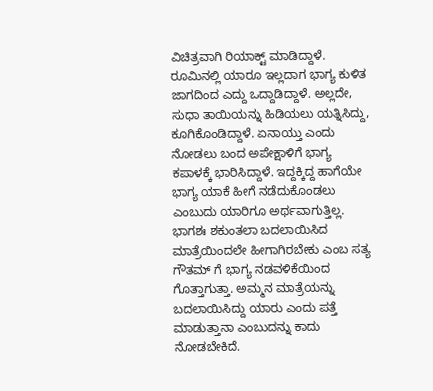ವಿಚಿತ್ರವಾಗಿ ರಿಯಾಕ್ಟ್ ಮಾಡಿದ್ದಾಳೆ. ರೂಮಿನಲ್ಲಿ ಯಾರೂ ಇಲ್ಲದಾಗ ಭಾಗ್ಯ ಕುಳಿತ ಜಾಗದಿಂದ ಎದ್ದು ಒದ್ದಾಡಿದ್ದಾಳೆ. ಅಲ್ಲದೇ, ಸುಧಾ ತಾಯಿಯನ್ನು ಹಿಡಿಯಲು ಯತ್ನಿಸಿದ್ದು, ಕೂಗಿಕೊಂಡಿದ್ದಾಳೆ. ಏನಾಯ್ತು ಎಂದು ನೋಡಲು ಬಂದ ಅಪೇಕ್ಷಾಳಿಗೆ ಭಾಗ್ಯ ಕಪಾಳಕ್ಕೆ ಭಾರಿಸಿದ್ದಾಳೆ. ಇದ್ದಕ್ಕಿದ್ದ ಹಾಗೆಯೇ ಭಾಗ್ಯ ಯಾಕೆ ಹೀಗೆ ನಡೆದುಕೊಂಡಲು ಎಂಬುದು ಯಾರಿಗೂ ಅರ್ಥವಾಗುತ್ತಿಲ್ಲ. ಭಾಗಶಃ ಶಕುಂತಲಾ ಬದಲಾಯಿಸಿದ ಮಾತ್ರೆಯಿಂದಲೇ ಹೀಗಾಗಿರಬೇಕು ಎಂಬ ಸತ್ಯ ಗೌತಮ್ ಗೆ ಭಾಗ್ಯ ನಡವಳಿಕೆಯಿಂದ ಗೊತ್ತಾಗುತ್ತಾ. ಅಮ್ಮನ ಮಾತ್ರೆಯನ್ನು ಬದಲಾಯಿಸಿದ್ದು ಯಾರು ಎಂದು ಪತ್ತೆ ಮಾಡುತ್ತಾನಾ ಎಂಬುದನ್ನು ಕಾದು ನೋಡಬೇಕಿದೆ.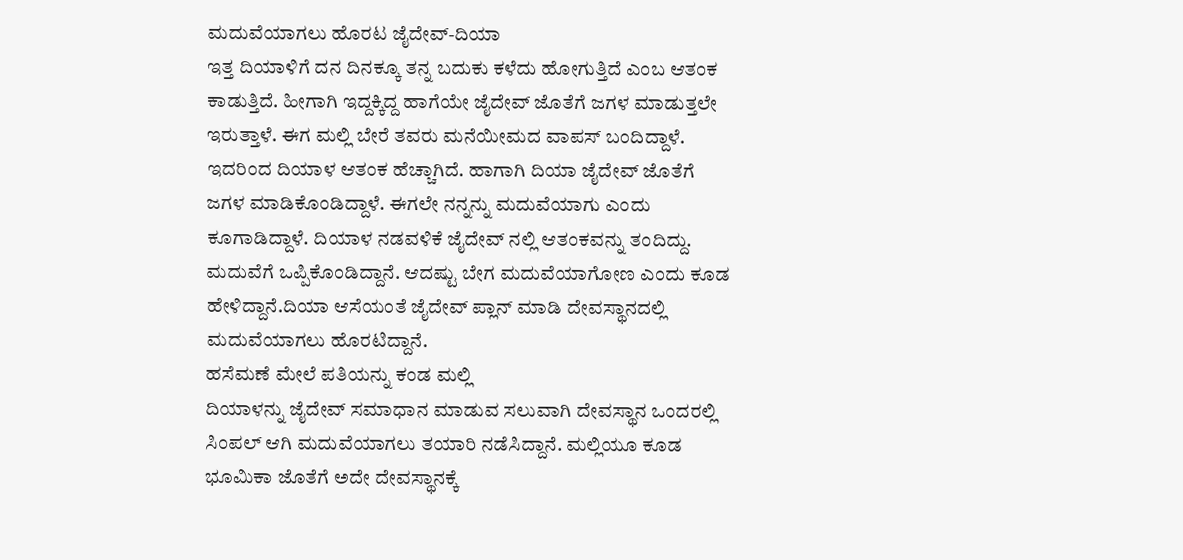ಮದುವೆಯಾಗಲು ಹೊರಟ ಜೈದೇವ್-ದಿಯಾ
ಇತ್ತ ದಿಯಾಳಿಗೆ ದನ ದಿನಕ್ಕೂ ತನ್ನ ಬದುಕು ಕಳೆದು ಹೋಗುತ್ತಿದೆ ಎಂಬ ಆತಂಕ ಕಾಡುತ್ತಿದೆ. ಹೀಗಾಗಿ ಇದ್ದಕ್ಕಿದ್ದ ಹಾಗೆಯೇ ಜೈದೇವ್ ಜೊತೆಗೆ ಜಗಳ ಮಾಡುತ್ತಲೇ ಇರುತ್ತಾಳೆ. ಈಗ ಮಲ್ಲಿ ಬೇರೆ ತವರು ಮನೆಯೀಮದ ವಾಪಸ್ ಬಂದಿದ್ದಾಳೆ. ಇದರಿಂದ ದಿಯಾಳ ಆತಂಕ ಹೆಚ್ಚಾಗಿದೆ. ಹಾಗಾಗಿ ದಿಯಾ ಜೈದೇವ್ ಜೊತೆಗೆ ಜಗಳ ಮಾಡಿಕೊಂಡಿದ್ದಾಳೆ. ಈಗಲೇ ನನ್ನನ್ನು ಮದುವೆಯಾಗು ಎಂದು ಕೂಗಾಡಿದ್ದಾಳೆ. ದಿಯಾಳ ನಡವಳಿಕೆ ಜೈದೇವ್ ನಲ್ಲಿ ಆತಂಕವನ್ನು ತಂದಿದ್ದು. ಮದುವೆಗೆ ಒಪ್ಪಿಕೊಂಡಿದ್ದಾನೆ. ಆದಷ್ಟು ಬೇಗ ಮದುವೆಯಾಗೋಣ ಎಂದು ಕೂಡ ಹೇಳಿದ್ದಾನೆ.ದಿಯಾ ಆಸೆಯಂತೆ ಜೈದೇವ್ ಪ್ಲಾನ್ ಮಾಡಿ ದೇವಸ್ಥಾನದಲ್ಲಿ ಮದುವೆಯಾಗಲು ಹೊರಟಿದ್ದಾನೆ.
ಹಸೆಮಣೆ ಮೇಲೆ ಪತಿಯನ್ನು ಕಂಡ ಮಲ್ಲಿ
ದಿಯಾಳನ್ನು ಜೈದೇವ್ ಸಮಾಧಾನ ಮಾಡುವ ಸಲುವಾಗಿ ದೇವಸ್ಥಾನ ಒಂದರಲ್ಲಿ ಸಿಂಪಲ್ ಆಗಿ ಮದುವೆಯಾಗಲು ತಯಾರಿ ನಡೆಸಿದ್ದಾನೆ. ಮಲ್ಲಿಯೂ ಕೂಡ ಭೂಮಿಕಾ ಜೊತೆಗೆ ಅದೇ ದೇವಸ್ಥಾನಕ್ಕೆ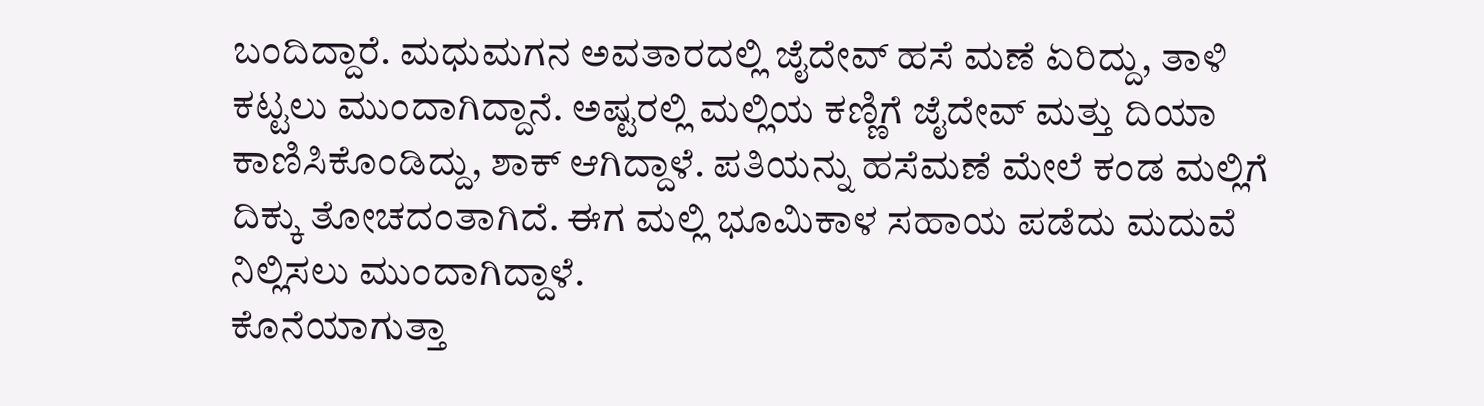ಬಂದಿದ್ದಾರೆ. ಮಧುಮಗನ ಅವತಾರದಲ್ಲಿ ಜೈದೇವ್ ಹಸೆ ಮಣೆ ಏರಿದ್ದು, ತಾಳಿ ಕಟ್ಟಲು ಮುಂದಾಗಿದ್ದಾನೆ. ಅಷ್ಟರಲ್ಲಿ ಮಲ್ಲಿಯ ಕಣ್ಣಿಗೆ ಜೈದೇವ್ ಮತ್ತು ದಿಯಾ ಕಾಣಿಸಿಕೊಂಡಿದ್ದು, ಶಾಕ್ ಆಗಿದ್ದಾಳೆ. ಪತಿಯನ್ನು ಹಸೆಮಣೆ ಮೇಲೆ ಕಂಡ ಮಲ್ಲಿಗೆ ದಿಕ್ಕು ತೋಚದಂತಾಗಿದೆ. ಈಗ ಮಲ್ಲಿ ಭೂಮಿಕಾಳ ಸಹಾಯ ಪಡೆದು ಮದುವೆ ನಿಲ್ಲಿಸಲು ಮುಂದಾಗಿದ್ದಾಳೆ.
ಕೊನೆಯಾಗುತ್ತಾ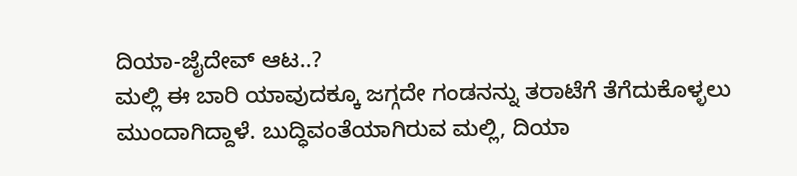ದಿಯಾ-ಜೈದೇವ್ ಆಟ..?
ಮಲ್ಲಿ ಈ ಬಾರಿ ಯಾವುದಕ್ಕೂ ಜಗ್ಗದೇ ಗಂಡನನ್ನು ತರಾಟೆಗೆ ತೆಗೆದುಕೊಳ್ಳಲು ಮುಂದಾಗಿದ್ದಾಳೆ. ಬುದ್ಧಿವಂತೆಯಾಗಿರುವ ಮಲ್ಲಿ, ದಿಯಾ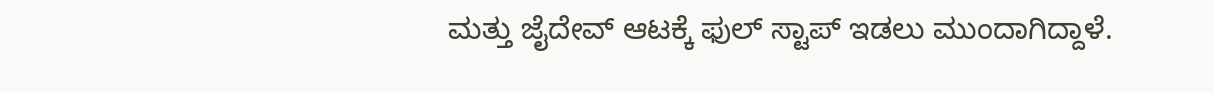ಮತ್ತು ಜೈದೇವ್ ಆಟಕ್ಕೆ ಫುಲ್ ಸ್ಟಾಪ್ ಇಡಲು ಮುಂದಾಗಿದ್ದಾಳೆ.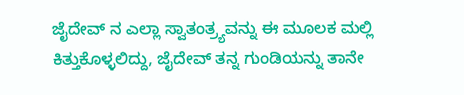ಜೈದೇವ್ ನ ಎಲ್ಲಾ ಸ್ವಾತಂತ್ರ್ಯವನ್ನು ಈ ಮೂಲಕ ಮಲ್ಲಿ ಕಿತ್ತುಕೊಳ್ಳಲಿದ್ದು, ಜೈದೇವ್ ತನ್ನ ಗುಂಡಿಯನ್ನು ತಾನೇ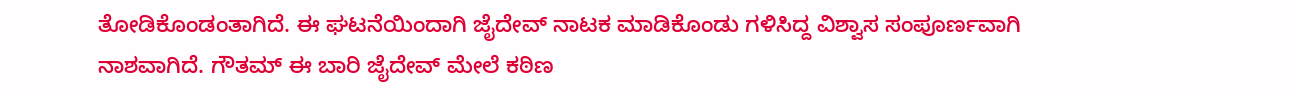ತೋಡಿಕೊಂಡಂತಾಗಿದೆ. ಈ ಘಟನೆಯಿಂದಾಗಿ ಜೈದೇವ್ ನಾಟಕ ಮಾಡಿಕೊಂಡು ಗಳಿಸಿದ್ದ ವಿಶ್ವಾಸ ಸಂಪೂರ್ಣವಾಗಿ ನಾಶವಾಗಿದೆ. ಗೌತಮ್ ಈ ಬಾರಿ ಜೈದೇವ್ ಮೇಲೆ ಕಠಿಣ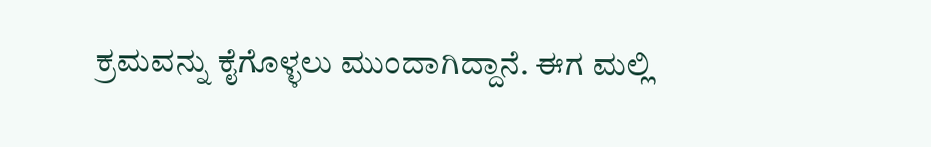ಕ್ರಮವನ್ನು ಕೈಗೊಳ್ಳಲು ಮುಂದಾಗಿದ್ದಾನೆ. ಈಗ ಮಲ್ಲಿ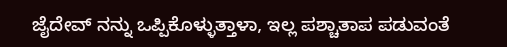ಜೈದೇವ್ ನನ್ನು ಒಪ್ಪಿಕೊಳ್ಳುತ್ತಾಳಾ, ಇಲ್ಲ ಪಶ್ಚಾತಾಪ ಪಡುವಂತೆ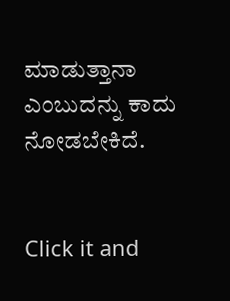ಮಾಡುತ್ತಾನಾ ಎಂಬುದನ್ನು ಕಾದು ನೋಡಬೇಕಿದೆ.


Click it and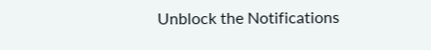Unblock the Notifications